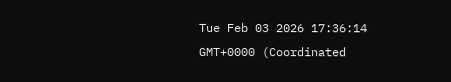Tue Feb 03 2026 17:36:14 GMT+0000 (Coordinated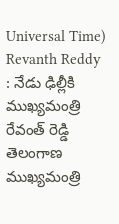Universal Time)
Revanth Reddy : నేడు ఢిల్లీకి ముఖ్యమంత్రి రేవంత్ రెడ్డి
తెలంగాణ ముఖ్యమంత్రి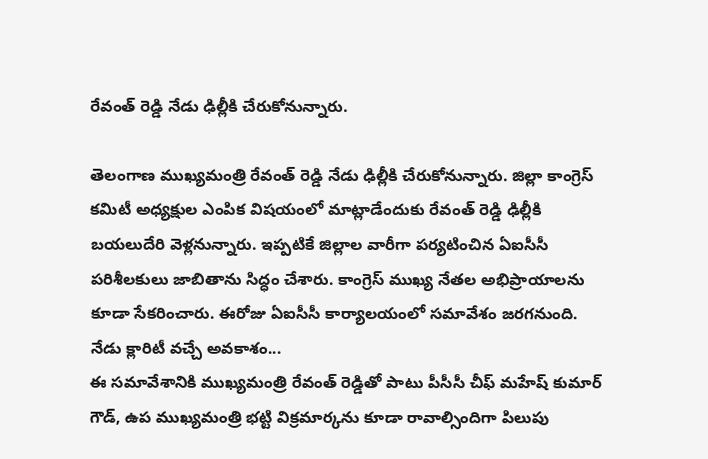రేవంత్ రెడ్డి నేడు ఢిల్లీకి చేరుకోనున్నారు.

తెలంగాణ ముఖ్యమంత్రి రేవంత్ రెడ్డి నేడు ఢిల్లీకి చేరుకోనున్నారు. జిల్లా కాంగ్రెస్ కమిటీ అధ్యక్షుల ఎంపిక విషయంలో మాట్లాడేందుకు రేవంత్ రెడ్డి ఢిల్లీకి బయలుదేరి వెళ్లనున్నారు. ఇప్పటికే జిల్లాల వారీగా పర్యటించిన ఏఐసీసీ పరిశీలకులు జాబితాను సిద్ధం చేశారు. కాంగ్రెస్ ముఖ్య నేతల అభిప్రాయాలను కూడా సేకరించారు. ఈరోజు ఏఐసీసీ కార్యాలయంలో సమావేశం జరగనుంది.
నేడు క్లారిటీ వచ్చే అవకాశం...
ఈ సమావేశానికి ముఖ్యమంత్రి రేవంత్ రెడ్డితో పాటు పీసీసీ చీఫ్ మహేష్ కుమార్ గౌడ్, ఉప ముఖ్యమంత్రి భట్టి విక్రమార్కను కూడా రావాల్సిందిగా పిలుపు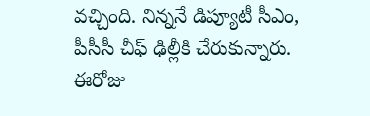వచ్చింది. నిన్ననే డిప్యూటీ సీఎం, పీసీసీ చీఫ్ ఢిల్లీకి చేరుకున్నారు. ఈరోజు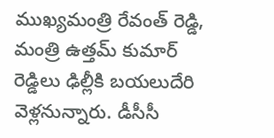ముఖ్యమంత్రి రేవంత్ రెడ్డి, మంత్రి ఉత్తమ్ కుమార్ రెడ్డిలు ఢిల్లీకి బయలుదేరి వెళ్లనున్నారు. డీసీసీ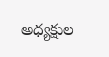అధ్యక్షుల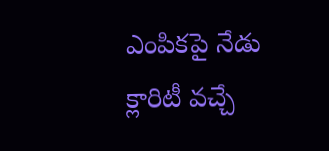ఎంపికపై నేడు క్లారిటీ వచ్చే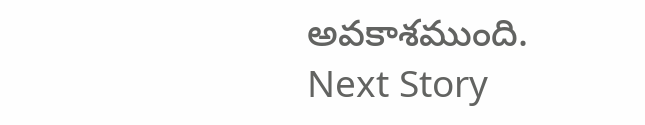అవకాశముంది.
Next Story